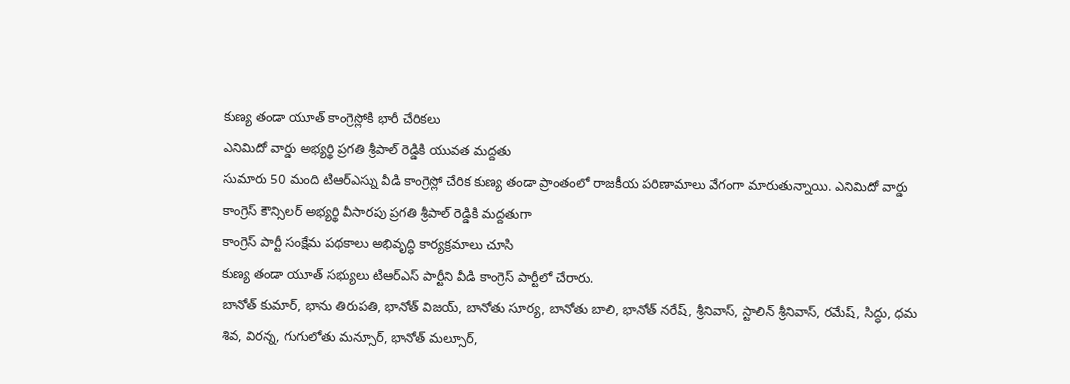కుణ్య తండా యూత్ కాంగ్రెస్లోకి భారీ చేరికలు
ఎనిమిదో వార్డు అభ్యర్థి ప్రగతి శ్రీపాల్ రెడ్డికి యువత మద్దతు
సుమారు 50 మంది టిఆర్ఎస్ను వీడి కాంగ్రెస్లో చేరిక కుణ్య తండా ప్రాంతంలో రాజకీయ పరిణామాలు వేగంగా మారుతున్నాయి. ఎనిమిదో వార్డు కాంగ్రెస్ కౌన్సిలర్ అభ్యర్థి వీసారపు ప్రగతి శ్రీపాల్ రెడ్డికి మద్దతుగా
కాంగ్రెస్ పార్టీ సంక్షేమ పథకాలు అభివృద్ధి కార్యక్రమాలు చూసి
కుణ్య తండా యూత్ సభ్యులు టిఆర్ఎస్ పార్టీని వీడి కాంగ్రెస్ పార్టీలో చేరారు.
బానోత్ కుమార్, భాను తిరుపతి, భానోత్ విజయ్, బానోతు సూర్య, బానోతు బాలి, భానోత్ నరేష్, శ్రీనివాస్, స్టాలిన్ శ్రీనివాస్, రమేష్, సిద్ధు, ధమ శివ, విరన్న, గుగులోతు మన్సూర్, భానోత్ మల్సూర్,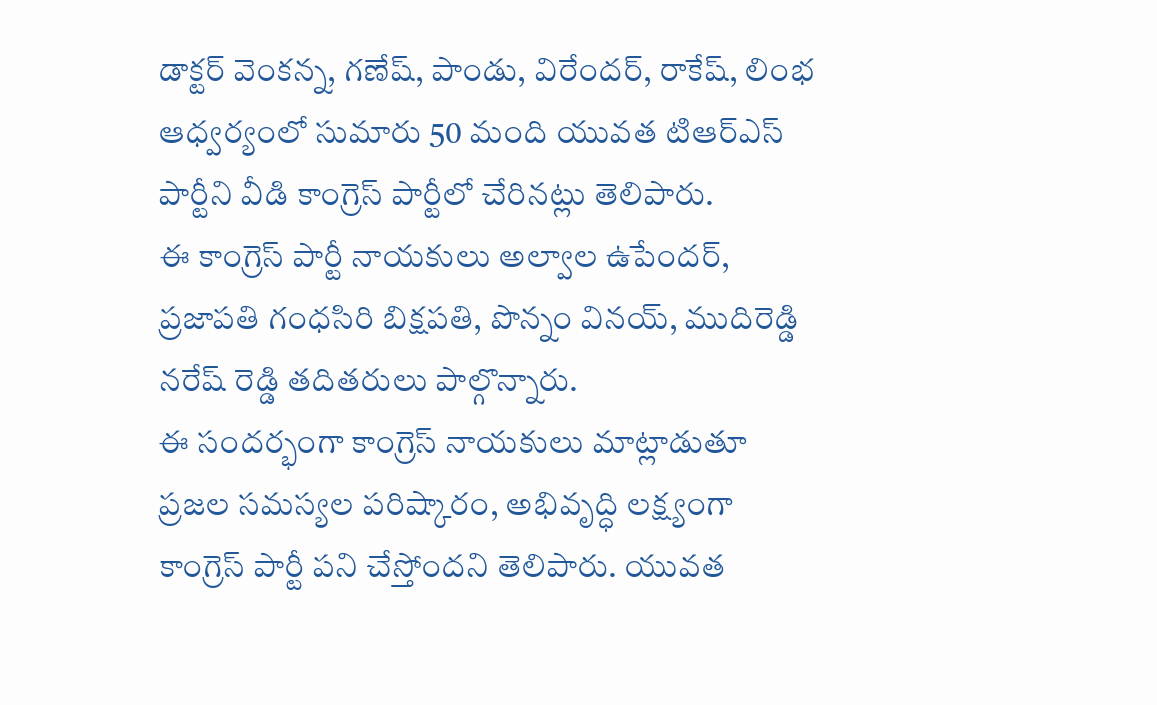డాక్టర్ వెంకన్న, గణేష్, పాండు, విరేందర్, రాకేష్, లింభ ఆధ్వర్యంలో సుమారు 50 మంది యువత టిఆర్ఎస్ పార్టీని వీడి కాంగ్రెస్ పార్టీలో చేరినట్లు తెలిపారు.
ఈ కాంగ్రెస్ పార్టీ నాయకులు అల్వాల ఉపేందర్, ప్రజాపతి గంధసిరి బిక్షపతి, పొన్నం వినయ్, ముదిరెడ్డి నరేష్ రెడ్డి తదితరులు పాల్గొన్నారు.
ఈ సందర్భంగా కాంగ్రెస్ నాయకులు మాట్లాడుతూ ప్రజల సమస్యల పరిష్కారం, అభివృద్ధి లక్ష్యంగా కాంగ్రెస్ పార్టీ పని చేస్తోందని తెలిపారు. యువత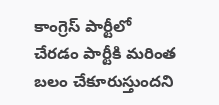కాంగ్రెస్ పార్టీలో చేరడం పార్టీకి మరింత బలం చేకూరుస్తుందని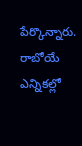పేర్కొన్నారు. రాబోయే ఎన్నికల్లో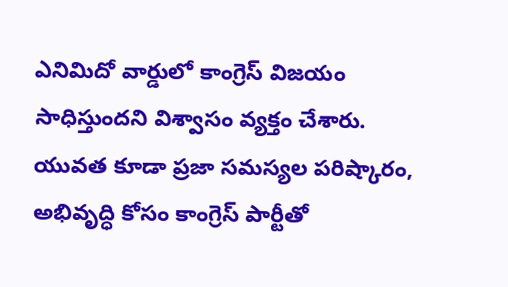ఎనిమిదో వార్డులో కాంగ్రెస్ విజయం సాధిస్తుందని విశ్వాసం వ్యక్తం చేశారు.
యువత కూడా ప్రజా సమస్యల పరిష్కారం, అభివృద్ధి కోసం కాంగ్రెస్ పార్టీతో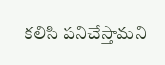కలిసి పనిచేస్తామని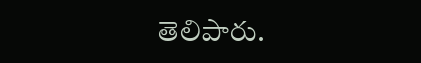తెలిపారు.